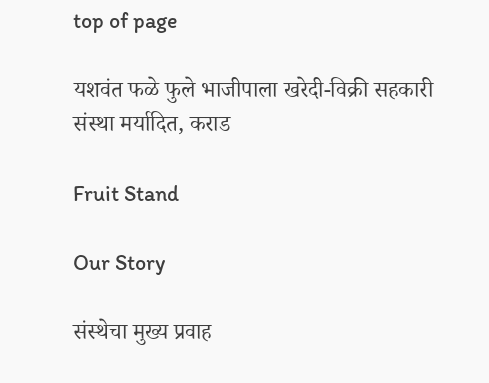top of page

यशवंत फळे फुले भाजीपाला खरेदी-विक्री सहकारी संस्था मर्यादित, कराड

Fruit Stand

Our Story

संस्थेचा मुख्य प्रवाह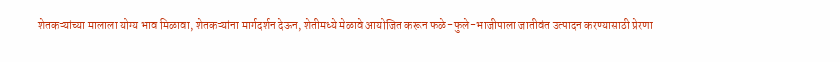शेतकऱ्यांच्या मालाला योग्य भाव मिळावा, शेतकऱ्यांना मार्गदर्शन देऊन, शेतीमध्ये मेळावे आयोजित करून फळे-फुले-भाजीपाला जातीवंत उत्पादन करण्यासाठी प्रेरणा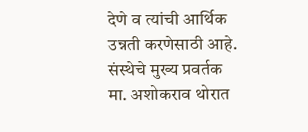देणे व त्यांची आर्थिक उन्नती करणेसाठी आहे. संस्थेचे मुख्य प्रवर्तक मा. अशोकराव थोरात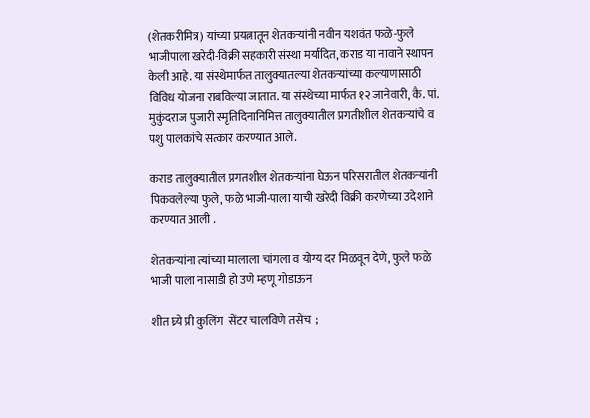(शेतकरीमित्र) यांच्या प्रयत्नातून शेतकऱ्यांनी नवीन यशवंत फळे-फुले भाजीपाला खरेदी-विक्री सहकारी संस्था मर्यादित, कराड या नावाने स्थापन केली आहे. या संस्थेमार्फत तालुक्यातल्या शेतकऱ्यांच्या कल्याणासाठी विविध योजना राबविल्या जातात. या संस्थेच्या मार्फत १२ जानेवारी, कै. पां. मुकुंदराज पुजारी स्मृतिदिनानिमित्त तालुक्यातील प्रगतीशील शेतकऱ्यांचे व पशु पालकांचे सत्कार करण्यात आले.

कराड तालुक्यातील प्रगतशील शेतकऱ्यांना घेऊन परिसरातील शेतकऱ्यांनी पिकवलेल्या फुले, फळे भाजी-पाला याची खरेदी विक्री करणेच्या उदेशाने  करण्यात आली .

शेतकऱ्यांना त्यांच्या मालाला चांगला व योग्य दर मिळवून देणे, फुले फळे भाजी पाला नासाडी हो उणे म्हणू गोडाऊन

शीत घ्र्ये प्री कुलिंग  सेंटर चालविणे तसेच  ;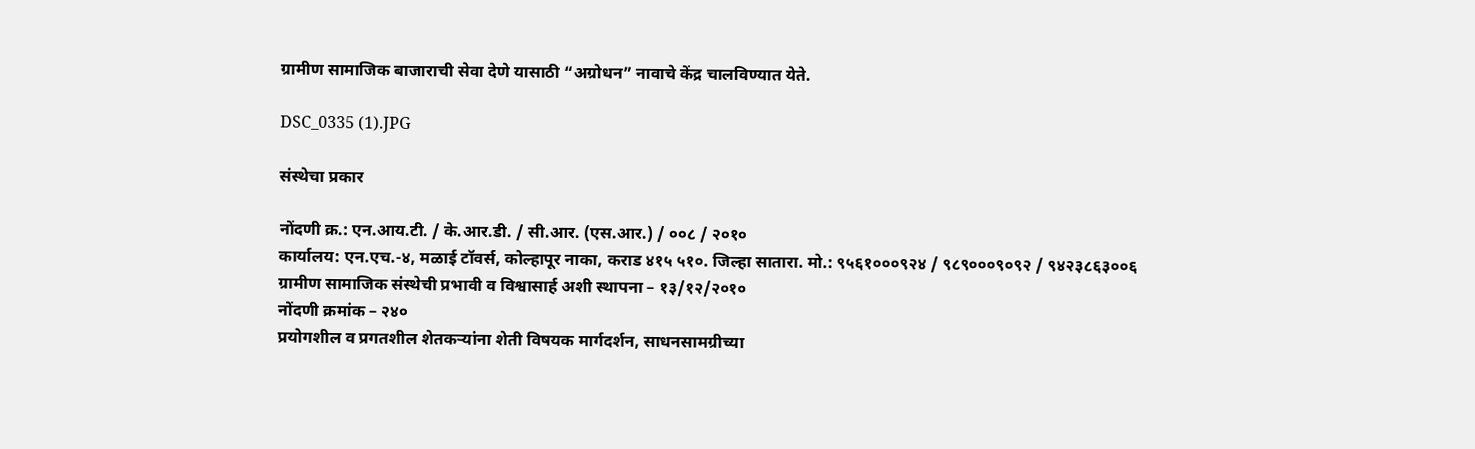ग्रामीण सामाजिक बाजाराची सेवा देणे यासाठी “अग्रोधन” नावाचे केंद्र चालविण्यात येते.

DSC_0335 (1).JPG

संस्थेचा प्रकार

नोंदणी क्र.: एन.आय.टी. / के.आर.डी. / सी.आर. (एस.आर.) / ००८ / २०१०
कार्यालय: एन.एच.-४, मळाई टॉवर्स, कोल्हापूर नाका, कराड ४१५ ५१०. जिल्हा सातारा. मो.: ९५६१०००९२४ / ९८९०००९०९२ / ९४२३८६३००६
ग्रामीण सामाजिक संस्थेची प्रभावी व विश्वासार्ह अशी स्थापना – १३/१२/२०१०
नोंदणी क्रमांक – २४०
प्रयोगशील व प्रगतशील शेतकऱ्यांना शेती विषयक मार्गदर्शन, साधनसामग्रीच्या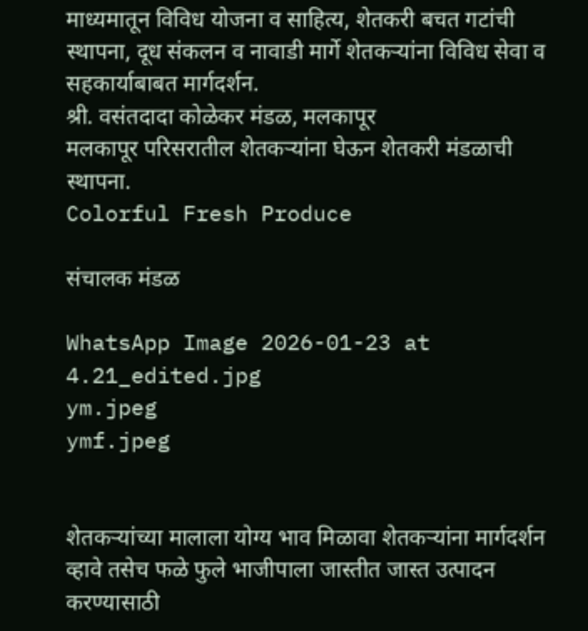माध्यमातून विविध योजना व साहित्य, शेतकरी बचत गटांची स्थापना, दूध संकलन व नावाडी मार्गे शेतकऱ्यांना विविध सेवा व सहकार्याबाबत मार्गदर्शन.
श्री. वसंतदादा कोळेकर मंडळ, मलकापूर
मलकापूर परिसरातील शेतकऱ्यांना घेऊन शेतकरी मंडळाची स्थापना.
Colorful Fresh Produce

संचालक मंडळ

WhatsApp Image 2026-01-23 at 4.21_edited.jpg
ym.jpeg
ymf.jpeg


शेतकऱ्यांच्या मालाला योग्य भाव मिळावा शेतकऱ्यांना मार्गदर्शन व्हावे तसेच फळे फुले भाजीपाला जास्तीत जास्त उत्पादन करण्यासाठी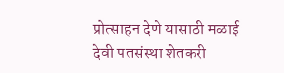प्रोत्साहन देणे यासाठी मळाई देवी पतसंस्था शेतकरी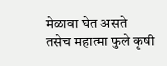मेळावा घेत असते
तसेच महात्मा फुले कृषी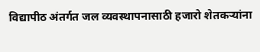विद्यापीठ अंतर्गत जल व्यवस्थापनासाठी हजारो शेतकऱ्यांना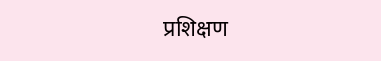प्रशिक्षण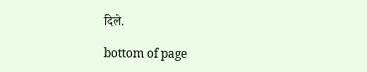दिले.

bottom of page